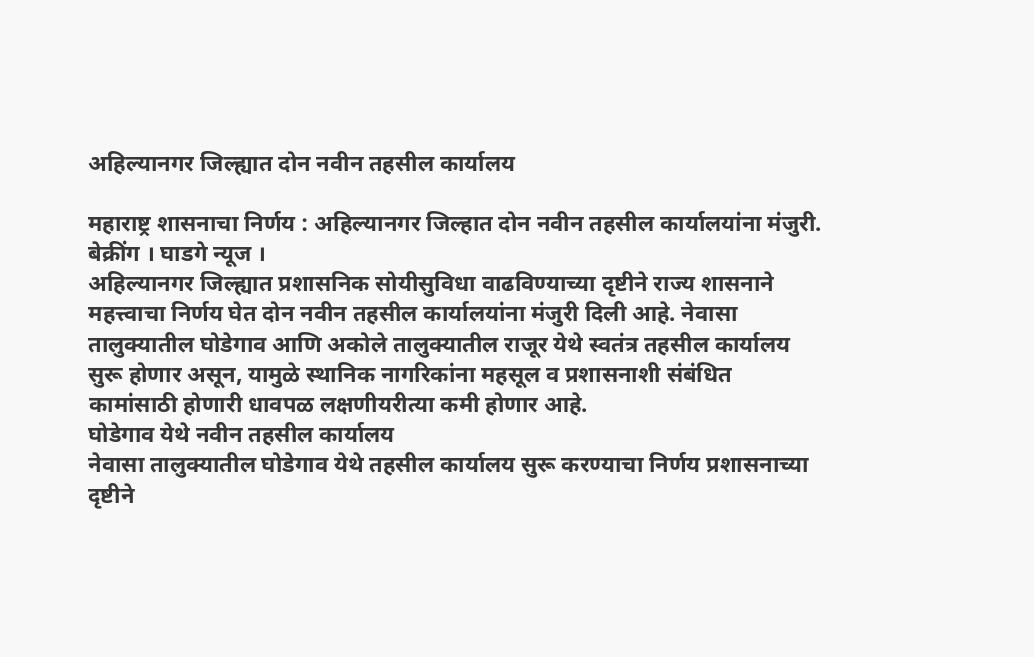अहिल्यानगर जिल्ह्यात दोन नवीन तहसील कार्यालय

महाराष्ट्र शासनाचा निर्णय : अहिल्यानगर जिल्हात दोन नवीन तहसील कार्यालयांना मंजुरी.
बेक्रींग । घाडगे न्यूज ।
अहिल्यानगर जिल्ह्यात प्रशासनिक सोयीसुविधा वाढविण्याच्या दृष्टीने राज्य शासनाने महत्त्वाचा निर्णय घेत दोन नवीन तहसील कार्यालयांना मंजुरी दिली आहे. नेवासा तालुक्यातील घोडेगाव आणि अकोले तालुक्यातील राजूर येथे स्वतंत्र तहसील कार्यालय सुरू होणार असून, यामुळे स्थानिक नागरिकांना महसूल व प्रशासनाशी संबंधित कामांसाठी होणारी धावपळ लक्षणीयरीत्या कमी होणार आहे.
घोडेगाव येथे नवीन तहसील कार्यालय
नेवासा तालुक्यातील घोडेगाव येथे तहसील कार्यालय सुरू करण्याचा निर्णय प्रशासनाच्या दृष्टीने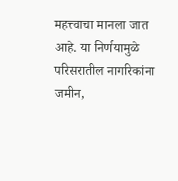महत्त्वाचा मानला जात आहे. या निर्णयामुळे परिसरातील नागरिकांना जमीन,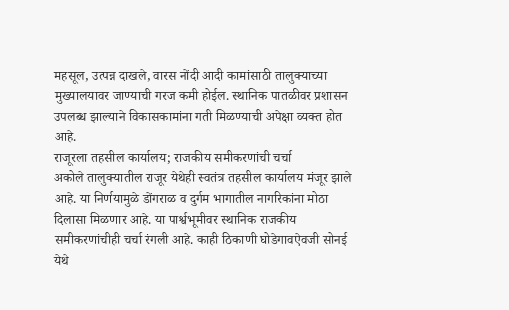महसूल, उत्पन्न दाखले, वारस नोंदी आदी कामांसाठी तालुक्याच्या मुख्यालयावर जाण्याची गरज कमी होईल. स्थानिक पातळीवर प्रशासन उपलब्ध झाल्याने विकासकामांना गती मिळण्याची अपेक्षा व्यक्त होत आहे.
राजूरला तहसील कार्यालय; राजकीय समीकरणांची चर्चा
अकोले तालुक्यातील राजूर येथेही स्वतंत्र तहसील कार्यालय मंजूर झाले आहे. या निर्णयामुळे डोंगराळ व दुर्गम भागातील नागरिकांना मोठा दिलासा मिळणार आहे. या पार्श्वभूमीवर स्थानिक राजकीय समीकरणांचीही चर्चा रंगली आहे. काही ठिकाणी घोडेगावऐवजी सोनई येथे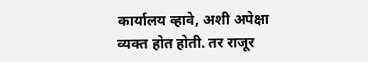कार्यालय व्हावे, अशी अपेक्षा व्यक्त होत होती. तर राजूर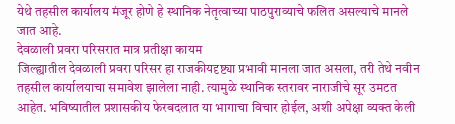येथे तहसील कार्यालय मंजूर होणे हे स्थानिक नेतृत्वाच्या पाठपुराव्याचे फलित असल्याचे मानले जात आहे.
देवळाली प्रवरा परिसरात मात्र प्रतीक्षा कायम
जिल्ह्यातील देवळाली प्रवरा परिसर हा राजकीयदृष्ट्या प्रभावी मानला जात असला, तरी तेथे नवीन तहसील कार्यालयाचा समावेश झालेला नाही. त्यामुळे स्थानिक स्तरावर नाराजीचे सूर उमटत आहेत. भविष्यातील प्रशासकीय फेरबदलात या भागाचा विचार होईल, अशी अपेक्षा व्यक्त केली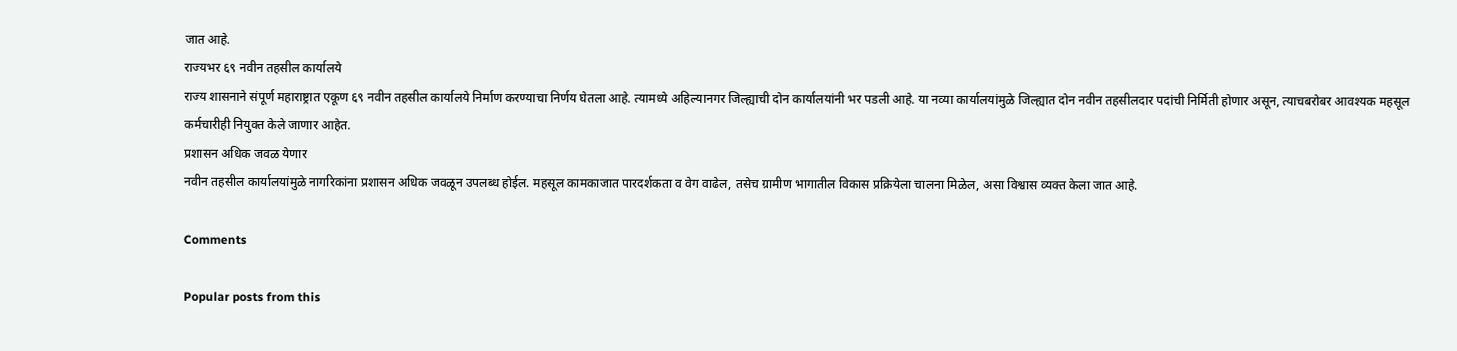जात आहे.
राज्यभर ६९ नवीन तहसील कार्यालये
राज्य शासनाने संपूर्ण महाराष्ट्रात एकूण ६९ नवीन तहसील कार्यालये निर्माण करण्याचा निर्णय घेतला आहे. त्यामध्ये अहिल्यानगर जिल्ह्याची दोन कार्यालयांनी भर पडली आहे. या नव्या कार्यालयांमुळे जिल्ह्यात दोन नवीन तहसीलदार पदांची निर्मिती होणार असून, त्याचबरोबर आवश्यक महसूल कर्मचारीही नियुक्त केले जाणार आहेत.
प्रशासन अधिक जवळ येणार
नवीन तहसील कार्यालयांमुळे नागरिकांना प्रशासन अधिक जवळून उपलब्ध होईल. महसूल कामकाजात पारदर्शकता व वेग वाढेल, तसेच ग्रामीण भागातील विकास प्रक्रियेला चालना मिळेल, असा विश्वास व्यक्त केला जात आहे.

Comments

Popular posts from this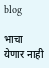blog

भाचा येणार नाही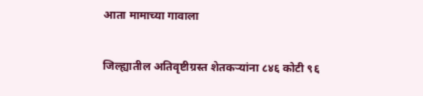आता मामाच्या गावाला

जिल्ह्यातील अतिवृष्टीग्रस्त शेतकऱ्यांना ८४६ कोटी ९६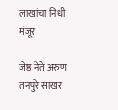लाखांचा निधी मंजूर

जेष्ठ नेते अरुण तनपुरे साखर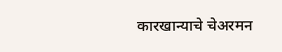कारखान्याचे चेअरमन